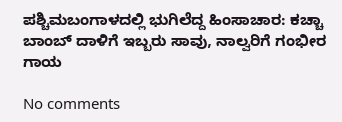ಪಶ್ಚಿಮಬಂಗಾಳದಲ್ಲಿ ಭುಗಿಲೆದ್ದ ಹಿಂಸಾಚಾರ: ಕಚ್ಚಾ ಬಾಂಬ್ ದಾಳಿಗೆ ಇಬ್ಬರು ಸಾವು, ನಾಲ್ವರಿಗೆ ಗಂಭೀರ ಗಾಯ

No comments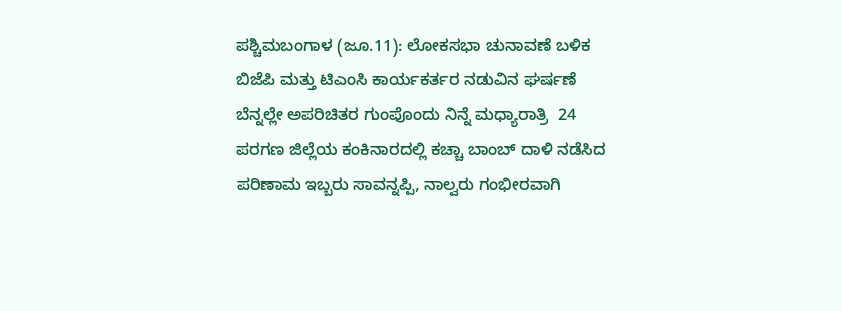ಪಶ್ಚಿಮಬಂಗಾಳ (ಜೂ.11): ಲೋಕಸಭಾ ಚುನಾವಣೆ ಬಳಿಕ ಬಿಜೆಪಿ ಮತ್ತು ಟಿಎಂಸಿ ಕಾರ್ಯಕರ್ತರ ನಡುವಿನ ಘರ್ಷಣೆ  ಬೆನ್ನಲ್ಲೇ ಅಪರಿಚಿತರ ಗುಂಪೊಂದು ನಿನ್ನೆ ಮಧ್ಯಾರಾತ್ರಿ  24 ಪರಗಣ ಜಿಲ್ಲೆಯ ಕಂಕಿನಾರದಲ್ಲಿ ಕಚ್ಚಾ ಬಾಂಬ್ ದಾಳಿ ನಡೆಸಿದ ಪರಿಣಾಮ ಇಬ್ಬರು ಸಾವನ್ನಪ್ಪಿ, ನಾಲ್ವರು ಗಂಭೀರವಾಗಿ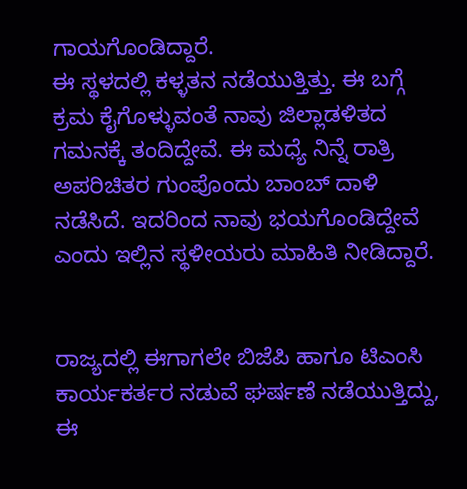ಗಾಯಗೊಂಡಿದ್ದಾರೆ.
ಈ ಸ್ಥಳದಲ್ಲಿ ಕಳ್ಳತನ ನಡೆಯುತ್ತಿತ್ತು. ಈ ಬಗ್ಗೆ ಕ್ರಮ ಕೈಗೊಳ್ಳುವಂತೆ ನಾವು ಜಿಲ್ಲಾಡಳಿತದ ಗಮನಕ್ಕೆ ತಂದಿದ್ದೇವೆ. ಈ ಮಧ್ಯೆ ನಿನ್ನೆ ರಾತ್ರಿ ಅಪರಿಚಿತರ ಗುಂಪೊಂದು ಬಾಂಬ್ ದಾಳಿ ನಡೆಸಿದೆ. ಇದರಿಂದ ನಾವು ಭಯಗೊಂಡಿದ್ದೇವೆ ಎಂದು ಇಲ್ಲಿನ ಸ್ಥಳೀಯರು ಮಾಹಿತಿ ನೀಡಿದ್ದಾರೆ.


ರಾಜ್ಯದಲ್ಲಿ ಈಗಾಗಲೇ ಬಿಜೆಪಿ ಹಾಗೂ ಟಿಎಂಸಿ ಕಾರ್ಯಕರ್ತರ ನಡುವೆ ಘರ್ಷಣೆ ನಡೆಯುತ್ತಿದ್ದು, ಈ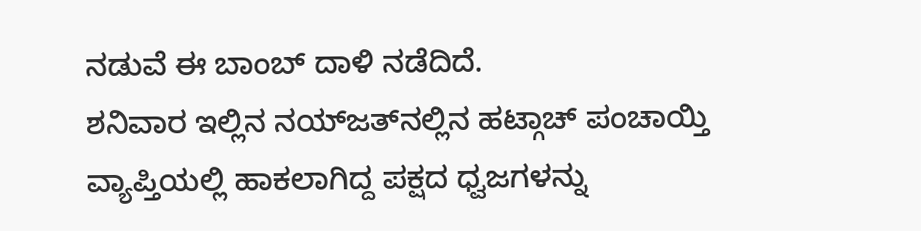ನಡುವೆ ಈ ಬಾಂಬ್ ದಾಳಿ ನಡೆದಿದೆ.
ಶನಿವಾರ ಇಲ್ಲಿನ ನಯ್‌ಜತ್‌ನಲ್ಲಿನ ಹಟ್ಗಾಚ್‌ ಪಂಚಾಯ್ತಿ ವ್ಯಾಪ್ತಿಯಲ್ಲಿ ಹಾಕಲಾಗಿದ್ದ ಪಕ್ಷದ ಧ್ವಜಗಳನ್ನು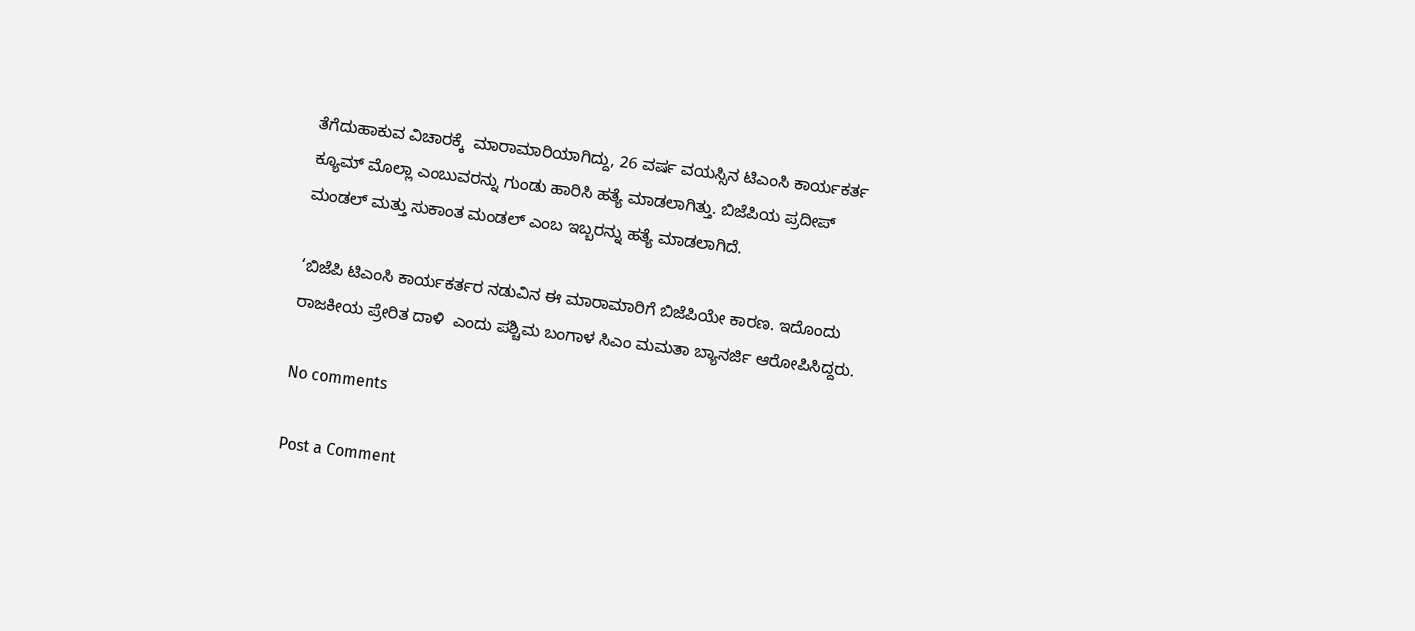ತೆಗೆದುಹಾಕುವ ವಿಚಾರಕ್ಕೆ  ಮಾರಾಮಾರಿಯಾಗಿದ್ದು, 26 ವರ್ಷ ವಯಸ್ಸಿನ ಟಿಎಂಸಿ ಕಾರ್ಯಕರ್ತ ಕ್ಯೂಮ್‌ ಮೊಲ್ಲಾ ಎಂಬುವರನ್ನು ಗುಂಡು ಹಾರಿಸಿ ಹತ್ಯೆ ಮಾಡಲಾಗಿತ್ತು. ಬಿಜೆಪಿಯ ಪ್ರದೀಪ್‌ ಮಂಡಲ್‌ ಮತ್ತು ಸುಕಾಂತ ಮಂಡಲ್‌ ಎಂಬ ಇಬ್ಬರನ್ನು ಹತ್ಯೆ ಮಾಡಲಾಗಿದೆ.

‘ಬಿಜೆಪಿ ಟಿಎಂಸಿ ಕಾರ್ಯಕರ್ತರ ನಡುವಿನ ಈ ಮಾರಾಮಾರಿಗೆ ಬಿಜೆಪಿಯೇ ಕಾರಣ. ಇದೊಂದು ರಾಜಕೀಯ ಪ್ರೇರಿತ ದಾಳಿ  ಎಂದು ಪಶ್ಚಿಮ ಬಂಗಾಳ ಸಿಎಂ ಮಮತಾ ಬ್ಯಾನರ್ಜಿ ಆರೋಪಿಸಿದ್ದರು.

No comments

Post a Comment